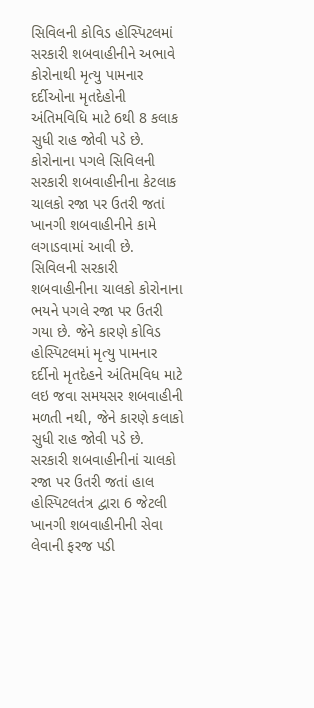સિવિલની કોવિડ હોસ્પિટલમાં સરકારી શબવાહીનીને અભાવે કોરોનાથી મૃત્યુ પામનાર દર્દીઓના મૃતદેહોની અંતિમવિધિ માટે 6થી 8 કલાક સુધી રાહ જોવી પડે છે. કોરોનાના પગલે સિવિલની સરકારી શબવાહીનીના કેટલાક ચાલકો રજા પર ઉતરી જતાં ખાનગી શબવાહીનીને કામે લગાડવામાં આવી છે.
સિવિલની સરકારી શબવાહીનીના ચાલકો કોરોનાના ભયને પગલે રજા પર ઉતરી ગયા છે. જેને કારણે કોવિડ હોસ્પિટલમાં મૃત્યુ પામનાર દર્દીનો મૃતદેહને અંતિમવિધ માટે લઇ જવા સમયસર શબવાહીની મળતી નથી, જેને કારણે કલાકો સુધી રાહ જોવી પડે છે. સરકારી શબવાહીનીનાં ચાલકો રજા પર ઉતરી જતાં હાલ હોસ્પિટલતંત્ર દ્વારા 6 જેટલી ખાનગી શબવાહીનીની સેવા લેવાની ફરજ પડી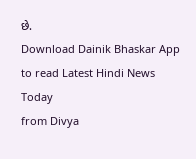છે.
Download Dainik Bhaskar App to read Latest Hindi News Today
from Divya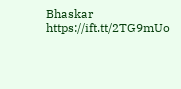Bhaskar https://ift.tt/2TG9mUo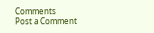Comments
Post a Comment